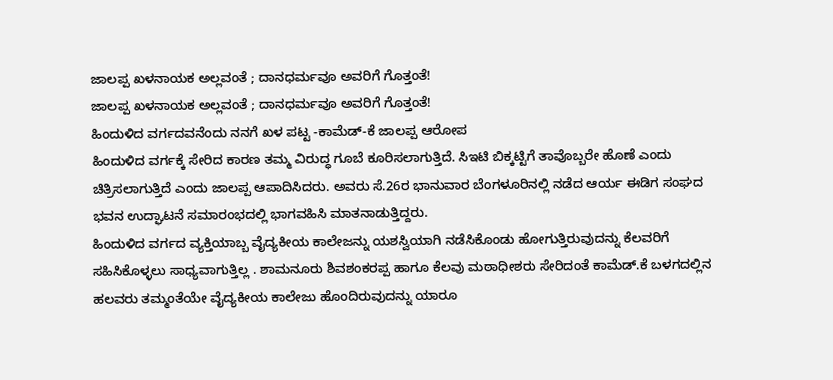ಜಾಲಪ್ಪ ಖಳನಾಯಕ ಅಲ್ಲವಂತೆ ; ದಾನಧರ್ಮವೂ ಅವರಿಗೆ ಗೊತ್ತಂತೆ!
ಜಾಲಪ್ಪ ಖಳನಾಯಕ ಅಲ್ಲವಂತೆ ; ದಾನಧರ್ಮವೂ ಅವರಿಗೆ ಗೊತ್ತಂತೆ!
ಹಿಂದುಳಿದ ವರ್ಗದವನೆಂದು ನನಗೆ ಖಳ ಪಟ್ಟ -ಕಾಮೆಡ್-ಕೆ ಜಾಲಪ್ಪ ಆರೋಪ
ಹಿಂದುಳಿದ ವರ್ಗಕ್ಕೆ ಸೇರಿದ ಕಾರಣ ತಮ್ಮ ವಿರುದ್ಧ ಗೂಬೆ ಕೂರಿಸಲಾಗುತ್ತಿದೆ. ಸಿಇಟಿ ಬಿಕ್ಕಟ್ಟಿಗೆ ತಾವೊಬ್ಬರೇ ಹೊಣೆ ಎಂದು ಚಿತ್ರಿಸಲಾಗುತ್ತಿದೆ ಎಂದು ಜಾಲಪ್ಪ ಆಪಾದಿಸಿದರು. ಅವರು ಸೆ.26ರ ಭಾನುವಾರ ಬೆಂಗಳೂರಿನಲ್ಲಿ ನಡೆದ ಆರ್ಯ ಈಡಿಗ ಸಂಘದ ಭವನ ಉದ್ಘಾಟನೆ ಸಮಾರಂಭದಲ್ಲಿ ಭಾಗವಹಿಸಿ ಮಾತನಾಡುತ್ತಿದ್ದರು.
ಹಿಂದುಳಿದ ವರ್ಗದ ವ್ಯಕ್ತಿಯಾಬ್ಬ ವೈದ್ಯಕೀಯ ಕಾಲೇಜನ್ನು ಯಶಸ್ವಿಯಾಗಿ ನಡೆಸಿಕೊಂಡು ಹೋಗುತ್ತಿರುವುದನ್ನು ಕೆಲವರಿಗೆ ಸಹಿಸಿಕೊಳ್ಳಲು ಸಾಧ್ಯವಾಗುತ್ತಿಲ್ಲ . ಶಾಮನೂರು ಶಿವಶಂಕರಪ್ಪ ಹಾಗೂ ಕೆಲವು ಮಠಾಧೀಶರು ಸೇರಿದಂತೆ ಕಾಮೆಡ್.ಕೆ ಬಳಗದಲ್ಲಿನ ಹಲವರು ತಮ್ಮಂತೆಯೇ ವೈದ್ಯಕೀಯ ಕಾಲೇಜು ಹೊಂದಿರುವುದನ್ನು ಯಾರೂ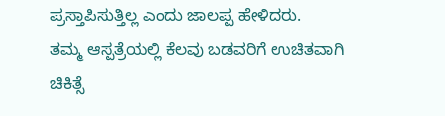ಪ್ರಸ್ತಾಪಿಸುತ್ತಿಲ್ಲ ಎಂದು ಜಾಲಪ್ಪ ಹೇಳಿದರು.
ತಮ್ಮ ಆಸ್ಪತ್ರೆಯಲ್ಲಿ ಕೆಲವು ಬಡವರಿಗೆ ಉಚಿತವಾಗಿ ಚಿಕಿತ್ಸೆ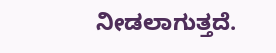ನೀಡಲಾಗುತ್ತದೆ.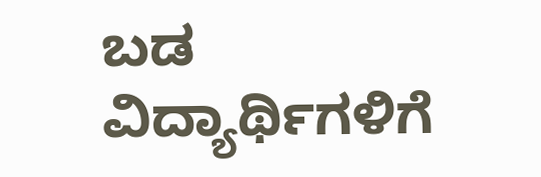ಬಡ ವಿದ್ಯಾರ್ಥಿಗಳಿಗೆ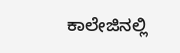ಕಾಲೇಜಿನಲ್ಲಿ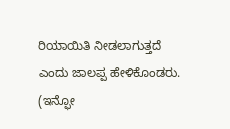ರಿಯಾಯಿತಿ ನೀಡಲಾಗುತ್ತದೆ ಎಂದು ಜಾಲಪ್ಪ ಹೇಳಿಕೊಂಡರು.
(ಇನ್ಫೋ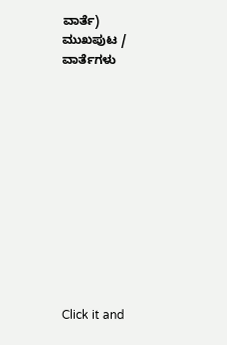ವಾರ್ತೆ)
ಮುಖಪುಟ / ವಾರ್ತೆಗಳು












Click it and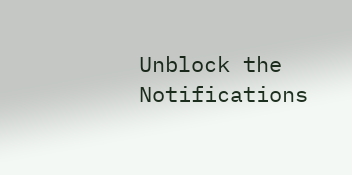Unblock the Notifications